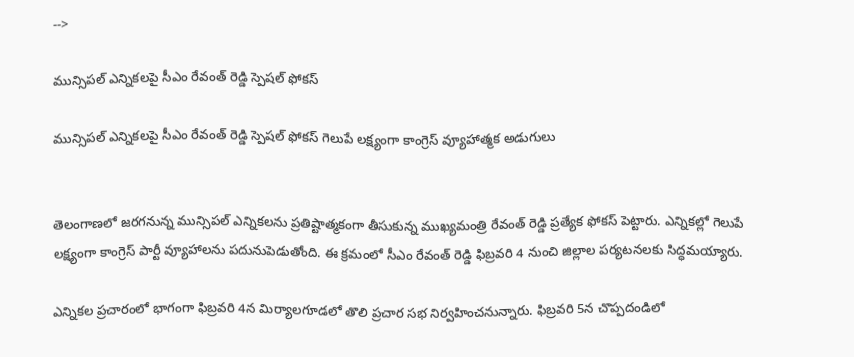-->

మున్సిపల్ ఎన్నికలపై సీఎం రేవంత్ రెడ్డి స్పెషల్ ఫోకస్

మున్సిపల్ ఎన్నికలపై సీఎం రేవంత్ రెడ్డి స్పెషల్ ఫోకస్ గెలుపే లక్ష్యంగా కాంగ్రెస్ వ్యూహాత్మక అడుగులు


తెలంగాణలో జరగనున్న మున్సిపల్ ఎన్నికలను ప్రతిష్టాత్మకంగా తీసుకున్న ముఖ్యమంత్రి రేవంత్ రెడ్డి ప్రత్యేక ఫోకస్ పెట్టారు. ఎన్నికల్లో గెలుపే లక్ష్యంగా కాంగ్రెస్ పార్టీ వ్యూహాలను పదునుపెడుతోంది. ఈ క్రమంలో సీఎం రేవంత్ రెడ్డి ఫిబ్రవరి 4 నుంచి జిల్లాల పర్యటనలకు సిద్ధమయ్యారు.

ఎన్నికల ప్రచారంలో భాగంగా ఫిబ్రవరి 4న మిర్యాలగూడలో తొలి ప్రచార సభ నిర్వహించనున్నారు. ఫిబ్రవరి 5న చొప్పదండిలో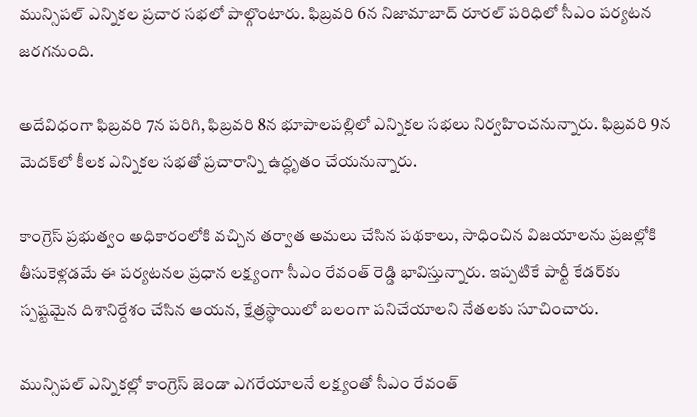మున్సిపల్ ఎన్నికల ప్రచార సభలో పాల్గొంటారు. ఫిబ్రవరి 6న నిజామాబాద్ రూరల్ పరిధిలో సీఎం పర్యటన జరగనుంది.

అదేవిధంగా ఫిబ్రవరి 7న పరిగి, ఫిబ్రవరి 8న భూపాలపల్లిలో ఎన్నికల సభలు నిర్వహించనున్నారు. ఫిబ్రవరి 9న మెదక్‌లో కీలక ఎన్నికల సభతో ప్రచారాన్ని ఉద్ధృతం చేయనున్నారు.

కాంగ్రెస్ ప్రభుత్వం అధికారంలోకి వచ్చిన తర్వాత అమలు చేసిన పథకాలు, సాధించిన విజయాలను ప్రజల్లోకి తీసుకెళ్లడమే ఈ పర్యటనల ప్రధాన లక్ష్యంగా సీఎం రేవంత్ రెడ్డి భావిస్తున్నారు. ఇప్పటికే పార్టీ కేడర్‌కు స్పష్టమైన దిశానిర్దేశం చేసిన ఆయన, క్షేత్రస్థాయిలో బలంగా పనిచేయాలని నేతలకు సూచించారు.

మున్సిపల్ ఎన్నికల్లో కాంగ్రెస్ జెండా ఎగరేయాలనే లక్ష్యంతో సీఎం రేవంత్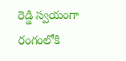రెడ్డి స్వయంగా రంగంలోకి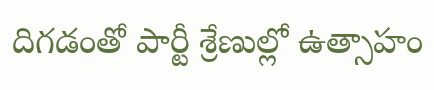దిగడంతో పార్టీ శ్రేణుల్లో ఉత్సాహం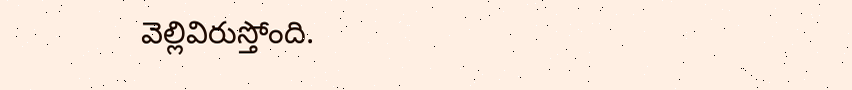వెల్లివిరుస్తోంది.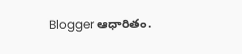Blogger ఆధారితం.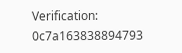Verification: 0c7a163838894793